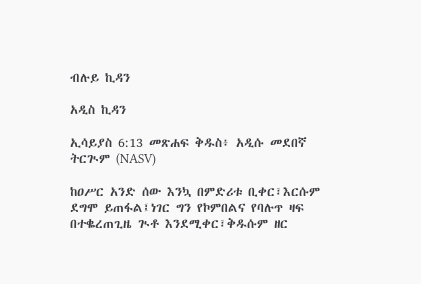ብሉይ ኪዳን

አዲስ ኪዳን

ኢሳይያስ 6:13 መጽሐፍ ቅዱስ፥ አዲሱ መደበኛ ትርጒም (NASV)

ከዐሥር አንድ ሰው እንኳ በምድሪቱ ቢቀር፣እርሱም ደግሞ ይጠፋል፤ነገር ግን የኮምበልና የባሉጥ ዛፍ በተቈረጠጊዜ ጒቶ እንደሚቀር፣ቅዱሱም ዘር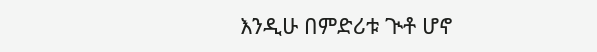እንዲሁ በምድሪቱ ጒቶ ሆኖ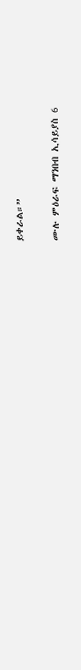ይቀራል።”

ሙሉ ምዕራፍ ማንበብ ኢሳይያስ 6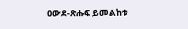ዐውደ-ጽሑፍ ይመልከቱ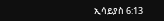ኢሳይያስ 6:13